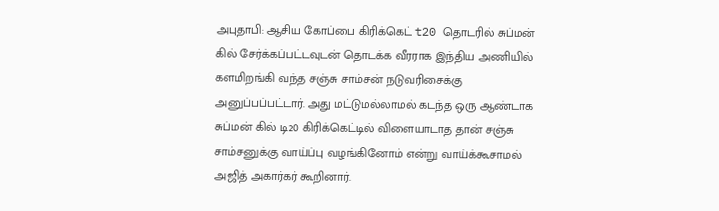அபுதாபி: ஆசிய கோப்பை கிரிக்கெட் t20 தொடரில் சுப்மன் கில் சேர்க்கப்பட்டவுடன் தொடக்க வீரராக இந்திய அணியில் களமிறங்கி வந்த சஞ்சு சாம்சன் நடுவரிசைக்கு அனுப்பப்பட்டார். அது மட்டுமல்லாமல் கடந்த ஒரு ஆண்டாக சுப்மன் கில் டி20 கிரிக்கெட்டில் விளையாடாத தான் சஞ்சு சாம்சனுக்கு வாய்ப்பு வழங்கினோம் என்று வாய்க்கூசாமல் அஜித் அகார்கர் கூறினார்.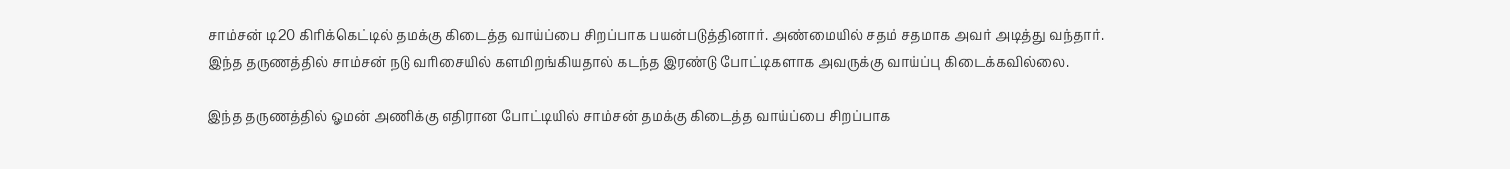சாம்சன் டி20 கிரிக்கெட்டில் தமக்கு கிடைத்த வாய்ப்பை சிறப்பாக பயன்படுத்தினார். அண்மையில் சதம் சதமாக அவர் அடித்து வந்தார். இந்த தருணத்தில் சாம்சன் நடு வரிசையில் களமிறங்கியதால் கடந்த இரண்டு போட்டிகளாக அவருக்கு வாய்ப்பு கிடைக்கவில்லை.

இந்த தருணத்தில் ஓமன் அணிக்கு எதிரான போட்டியில் சாம்சன் தமக்கு கிடைத்த வாய்ப்பை சிறப்பாக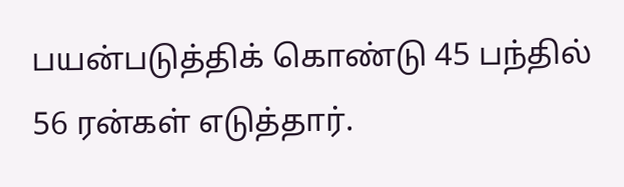பயன்படுத்திக் கொண்டு 45 பந்தில் 56 ரன்கள் எடுத்தார்.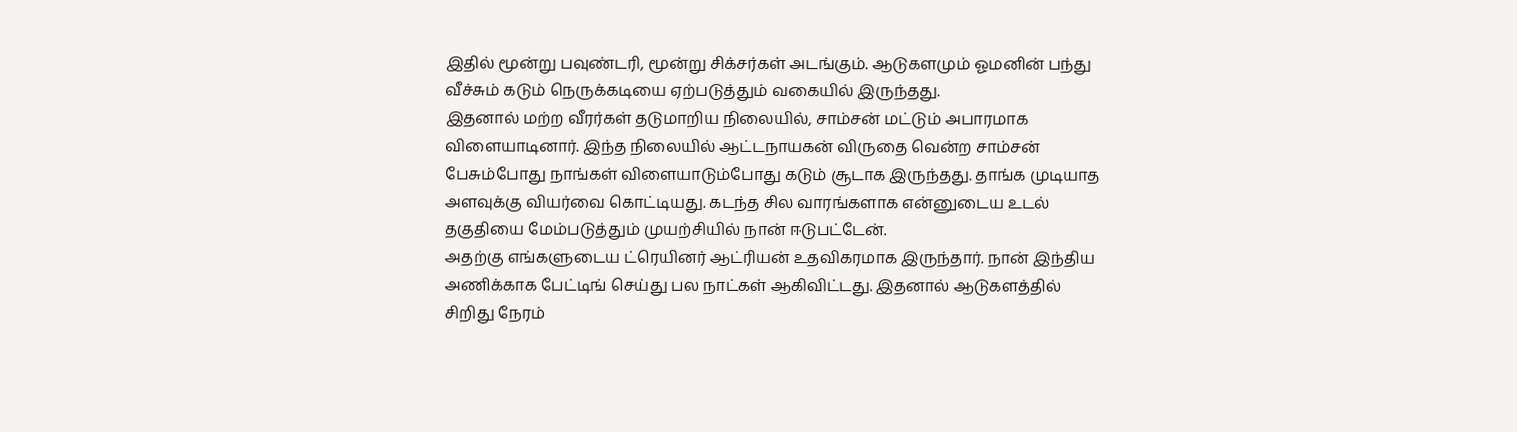இதில் மூன்று பவுண்டரி, மூன்று சிக்சர்கள் அடங்கும். ஆடுகளமும் ஓமனின் பந்து வீச்சும் கடும் நெருக்கடியை ஏற்படுத்தும் வகையில் இருந்தது.
இதனால் மற்ற வீரர்கள் தடுமாறிய நிலையில், சாம்சன் மட்டும் அபாரமாக விளையாடினார். இந்த நிலையில் ஆட்டநாயகன் விருதை வென்ற சாம்சன் பேசும்போது நாங்கள் விளையாடும்போது கடும் சூடாக இருந்தது. தாங்க முடியாத அளவுக்கு வியர்வை கொட்டியது. கடந்த சில வாரங்களாக என்னுடைய உடல் தகுதியை மேம்படுத்தும் முயற்சியில் நான் ஈடுபட்டேன்.
அதற்கு எங்களுடைய ட்ரெயினர் ஆட்ரியன் உதவிகரமாக இருந்தார். நான் இந்திய அணிக்காக பேட்டிங் செய்து பல நாட்கள் ஆகிவிட்டது. இதனால் ஆடுகளத்தில் சிறிது நேரம்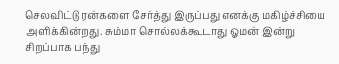செலவிட்டு ரன்களை சேர்த்து இருப்பது எனக்கு மகிழ்ச்சியை அளிக்கின்றது. சும்மா சொல்லக்கூடாது ஓமன் இன்று சிறப்பாக பந்து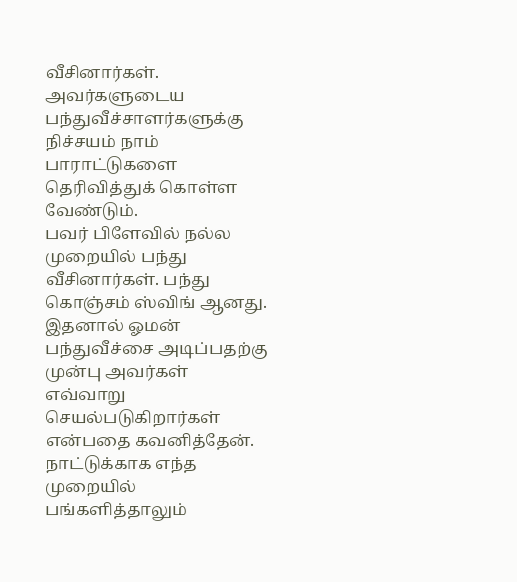வீசினார்கள். அவர்களுடைய பந்துவீச்சாளர்களுக்கு நிச்சயம் நாம் பாராட்டுகளை தெரிவித்துக் கொள்ள வேண்டும்.
பவர் பிளேவில் நல்ல முறையில் பந்து வீசினார்கள். பந்து கொஞ்சம் ஸ்விங் ஆனது. இதனால் ஓமன் பந்துவீச்சை அடிப்பதற்கு முன்பு அவர்கள் எவ்வாறு செயல்படுகிறார்கள் என்பதை கவனித்தேன். நாட்டுக்காக எந்த முறையில் பங்களித்தாலும்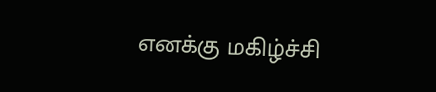எனக்கு மகிழ்ச்சி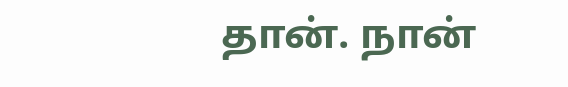தான். நான்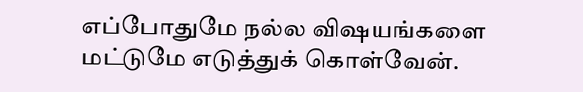எப்போதுமே நல்ல விஷயங்களை மட்டுமே எடுத்துக் கொள்வேன்.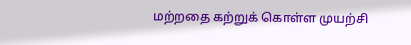மற்றதை கற்றுக் கொள்ள முயற்சி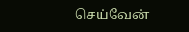செய்வேன்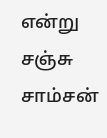என்று சஞ்சு சாம்சன்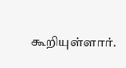கூறியுள்ளார்.